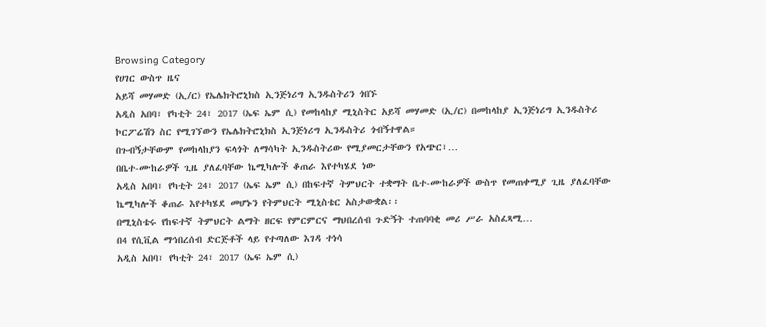Browsing Category
የሀገር ውስጥ ዜና
አይሻ መሃመድ (ኢ/ር) የኤሌክትሮኒክስ ኢንጅነሪግ ኢንዱስትሪን ጎበኙ
አዲስ አበባ፣ የካቲት 24፣ 2017 (ኤፍ ኤም ሲ) የመከላከያ ሚኒስትር አይሻ መሃመድ (ኢ/ር) በመከላከያ ኢንጅነሪግ ኢንዱስትሪ ኮርፖሬሽን ስር የሚገኘውን የኤሌክትሮኒክስ ኢንጅነሪግ ኢንዱስትሪ ጎብኝተዋል።
በጉብኝታቸውም የመከላከያን ፍላጎት ለማሳካት ኢንዱስትሪው የሚያመርታቸውን የአጭር፣…
በቤተ-ሙከራዎች ጊዜ ያለፈባቸው ኬሚካሎች ቆጠራ እየተካሄደ ነው
አዲስ አበባ፣ የካቲት 24፣ 2017 (ኤፍ ኤም ሲ) በከፍተኛ ትምህርት ተቋማት ቤተ-ሙከራዎች ውስጥ የመጠቀሚያ ጊዜ ያለፈባቸው ኬሚካሎች ቆጠራ እየተካሄደ መሆኑን የትምህርት ሚኒስቴር አስታውቋል፡፡
በሚኒስቴሩ የከፍተኛ ትምህርት ልማት ዘርፍ የምርምርና ማህበረሰብ ጉድኝት ተጠባባቂ መሪ ሥራ አስፈጻሚ…
በ4 የሲቪል ማኅበረሰብ ድርጅቶች ላይ የተጣለው እገዳ ተነሳ
አዲስ አበባ፣ የካቲት 24፣ 2017 (ኤፍ ኤም ሲ)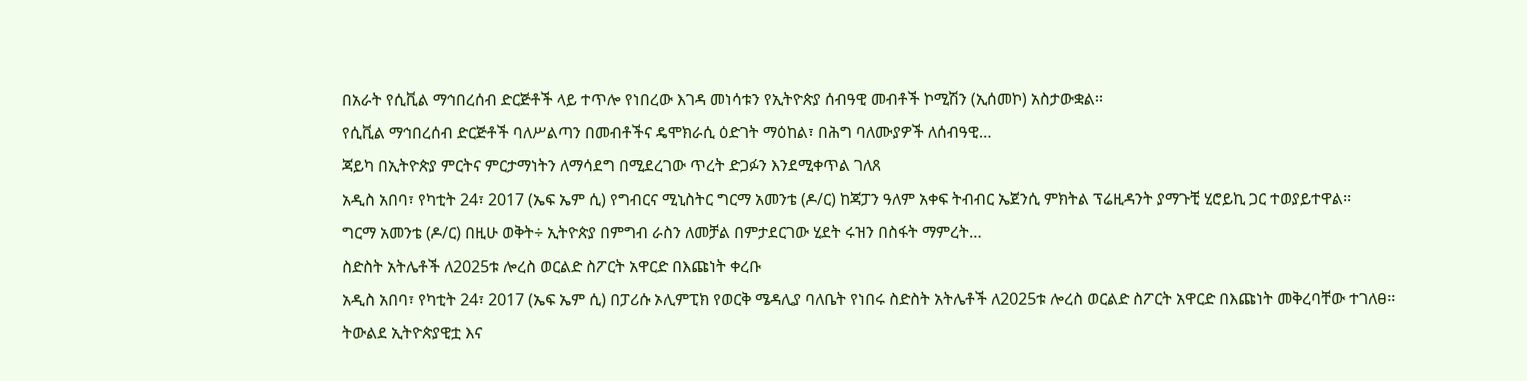በአራት የሲቪል ማኅበረሰብ ድርጅቶች ላይ ተጥሎ የነበረው እገዳ መነሳቱን የኢትዮጵያ ሰብዓዊ መብቶች ኮሚሽን (ኢሰመኮ) አስታውቋል፡፡
የሲቪል ማኅበረሰብ ድርጅቶች ባለሥልጣን በመብቶችና ዴሞክራሲ ዕድገት ማዕከል፣ በሕግ ባለሙያዎች ለሰብዓዊ…
ጃይካ በኢትዮጵያ ምርትና ምርታማነትን ለማሳደግ በሚደረገው ጥረት ድጋፉን እንደሚቀጥል ገለጸ
አዲስ አበባ፣ የካቲት 24፣ 2017 (ኤፍ ኤም ሲ) የግብርና ሚኒስትር ግርማ አመንቴ (ዶ/ር) ከጃፓን ዓለም አቀፍ ትብብር ኤጀንሲ ምክትል ፕሬዚዳንት ያማጉቺ ሂሮይኪ ጋር ተወያይተዋል፡፡
ግርማ አመንቴ (ዶ/ር) በዚሁ ወቅት÷ ኢትዮጵያ በምግብ ራስን ለመቻል በምታደርገው ሂደት ሩዝን በስፋት ማምረት…
ስድስት አትሌቶች ለ2025ቱ ሎረስ ወርልድ ስፖርት አዋርድ በእጩነት ቀረቡ
አዲስ አበባ፣ የካቲት 24፣ 2017 (ኤፍ ኤም ሲ) በፓሪሱ ኦሊምፒክ የወርቅ ሜዳሊያ ባለቤት የነበሩ ስድስት አትሌቶች ለ2025ቱ ሎረስ ወርልድ ስፖርት አዋርድ በእጩነት መቅረባቸው ተገለፀ፡፡
ትውልደ ኢትዮጵያዊቷ እና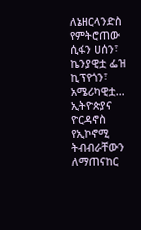ለኔዘርላንድስ የምትሮጠው ሲፋን ሀሰን፣ ኬንያዊቷ ፌዝ ኪፕየጎን፣ አሜሪካዊቷ…
ኢትዮጵያና ዮርዳኖስ የኢኮኖሚ ትብብራቸውን ለማጠናከር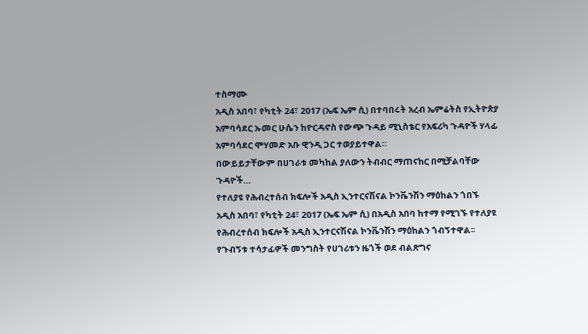ተስማሙ
አዲስ አበባ፣ የካቲት 24፣ 2017 (ኤፍ ኤም ሲ) በተባበሩት አረብ ኤምሬትስ የኢትዮጵያ አምባሳደር ኡመር ሁሴን ከዮርዳኖስ የውጭ ጉዳይ ሚኒስቴር የአፍሪካ ጉዳዮች ሃላፊ አምባሳደር ሞሃመድ አቡ ዊንዲ ጋር ተወያይተዋል።
በውይይታቸውም በሀገራቱ መካከል ያለውን ትብብር ማጠናከር በሚቻልባቸው ጉዳዮች…
የተለያዩ የሕብረተሰብ ክፍሎች አዲስ ኢንተርናሽናል ኮንቬንሽን ማዕከልን ጎበኙ
አዲስ አበባ፣ የካቲት 24፣ 2017 (ኤፍ ኤም ሲ) በአዲስ አበባ ከተማ የሚገኙ የተለያዩ የሕብረተሰብ ክፍሎች አዲስ ኢንተርናሽናል ኮንቬንሽን ማዕከልን ጎብኝተዋል፡፡
የጉብኝቱ ተሳታፊዎች መንግስት የሀገሪቱን ዜጎች ወደ ብልጽግና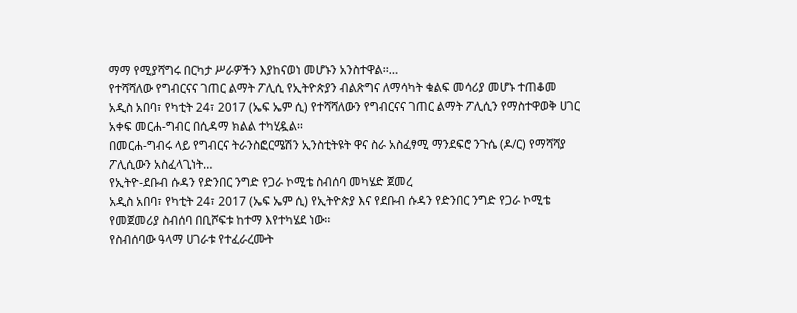ማማ የሚያሻግሩ በርካታ ሥራዎችን እያከናወነ መሆኑን አንስተዋል፡፡…
የተሻሻለው የግብርናና ገጠር ልማት ፖሊሲ የኢትዮጵያን ብልጽግና ለማሳካት ቁልፍ መሳሪያ መሆኑ ተጠቆመ
አዲስ አበባ፣ የካቲት 24፣ 2017 (ኤፍ ኤም ሲ) የተሻሻለውን የግብርናና ገጠር ልማት ፖሊሲን የማስተዋወቅ ሀገር አቀፍ መርሐ-ግብር በሲዳማ ክልል ተካሂዷል፡፡
በመርሐ-ግብሩ ላይ የግብርና ትራንስፎርሜሽን ኢንስቲትዩት ዋና ስራ አስፈፃሚ ማንደፍሮ ንጉሴ (ዶ/ር) የማሻሻያ ፖሊሲውን አስፈላጊነት…
የኢትዮ-ደቡብ ሱዳን የድንበር ንግድ የጋራ ኮሚቴ ስብሰባ መካሄድ ጀመረ
አዲስ አበባ፣ የካቲት 24፣ 2017 (ኤፍ ኤም ሲ) የኢትዮጵያ እና የደቡብ ሱዳን የድንበር ንግድ የጋራ ኮሚቴ የመጀመሪያ ስብሰባ በቢሾፍቱ ከተማ እየተካሄደ ነው፡፡
የስብሰባው ዓላማ ሀገራቱ የተፈራረሙት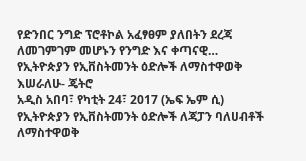የድንበር ንግድ ፕሮቶኮል አፈፃፀም ያለበትን ደረጃ ለመገምገም መሆኑን የንግድ እና ቀጣናዊ…
የኢትዮጵያን የኢቨስትመንት ዕድሎች ለማስተዋወቅ እሠራለሁ- ጄትሮ
አዲስ አበባ፣ የካቲት 24፣ 2017 (ኤፍ ኤም ሲ) የኢትዮጵያን የኢቨስትመንት ዕድሎች ለጃፓን ባለሀብቶች ለማስተዋወቅ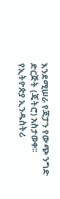እንደሚሠራ የጃፓን የውጭ ንግድ ድርጅት (ጄትሮ) አስታወቀ፡፡
የኢትዮጵያ ኢንዱስትሪ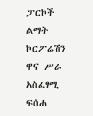ፓርኮች ልማት ኮርፖሬሽን ዋና ሥራ አስፈፃሚ ፍሰሐ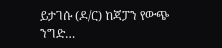ይታገሱ (ዶ/ር) ከጃፓን የውጭ ንግድ…